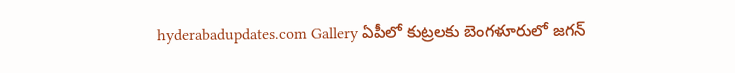hyderabadupdates.com Gallery ఏపీలో కుట్ర‌ల‌కు బెంగ‌ళూరులో జ‌గ‌న్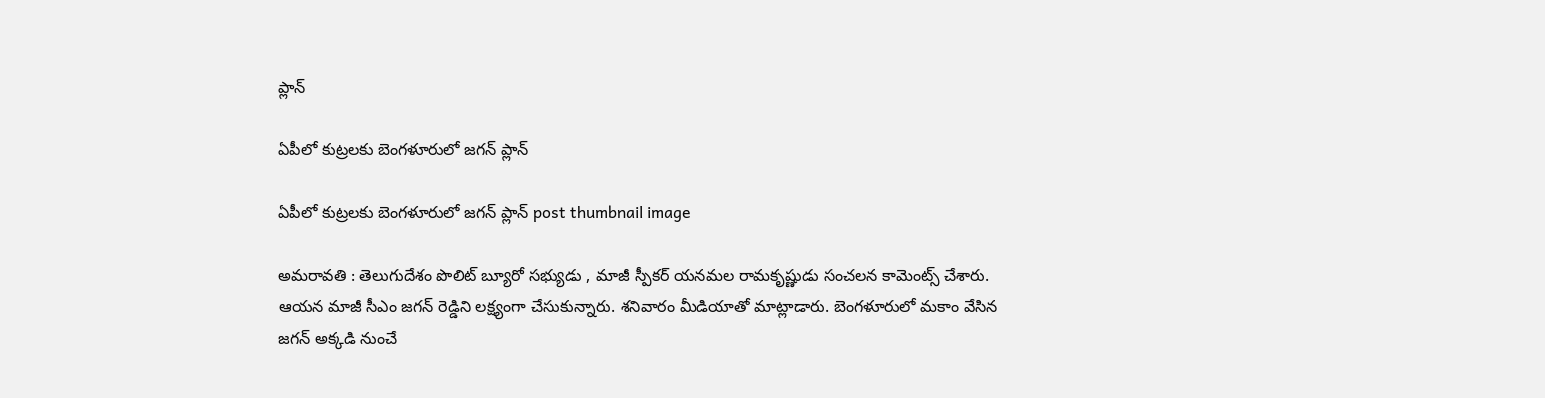ప్లాన్

ఏపీలో కుట్ర‌ల‌కు బెంగ‌ళూరులో జ‌గ‌న్ ప్లాన్

ఏపీలో కుట్ర‌ల‌కు బెంగ‌ళూరులో జ‌గ‌న్ ప్లాన్ post thumbnail image

అమ‌రావ‌తి : తెలుగుదేశం పొలిట్ బ్యూరో స‌భ్యుడు , మాజీ స్పీక‌ర్ య‌న‌మ‌ల రామ‌కృష్ణుడు సంచ‌ల‌న కామెంట్స్ చేశారు. ఆయ‌న మాజీ సీఎం జ‌గ‌న్ రెడ్డిని ల‌క్ష్యంగా చేసుకున్నారు. శ‌నివారం మీడియాతో మాట్లాడారు. బెంగ‌ళూరులో మ‌కాం వేసిన జ‌గ‌న్ అక్క‌డి నుంచే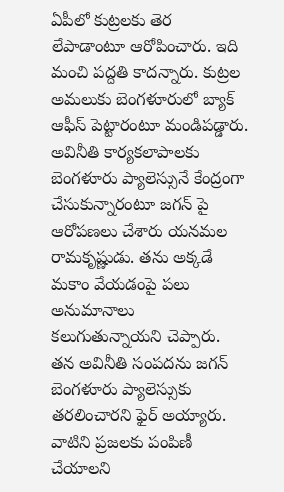ఏపీలో కుట్ర‌ల‌కు తెర లేపాడాంటూ ఆరోపించారు. ఇది మంచి ప‌ద్ద‌తి కాద‌న్నారు. కుట్రల అమలుకు బెంగళూరులో బ్యాక్ ఆఫీస్ పెట్టారంటూ మండిప‌డ్డారు. అవినీతి కార్యకలాపాలకు బెంగళూరు ప్యాలెస్సునే కేంద్రంగా చేసుకున్నారంటూ జగన్ పై ఆరోపణలు చేశారు య‌న‌మ‌ల రామ‌కృష్ణుడు. త‌ను అక్క‌డే మకాం వేయ‌డంపై ప‌లు అనుమానాలు క‌లుగుతున్నాయ‌ని చెప్పారు.
తన అవినీతి సంపదను జగన్ బెంగళూరు ప్యాలెస్సుకు తరలించారని ఫైర్ అయ్యారు. వాటిని ప్ర‌జ‌ల‌కు పంపిణీ చేయాల‌ని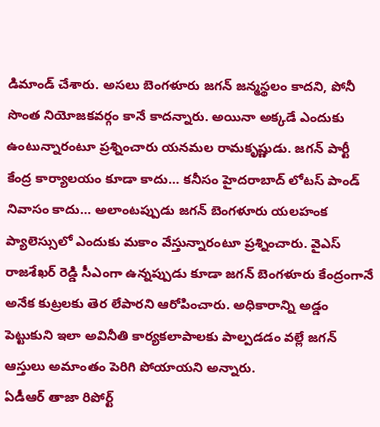డిమాండ్ చేశారు. అస‌లు బెంగళూరు జగన్ జన్మస్థలం కాదని, పోనీ సొంత నియోజకవర్గం కానే కాదన్నారు. అయినా అక్క‌డే ఎందుకు ఉంటున్నారంటూ ప్ర‌శ్నించారు య‌న‌మ‌ల రామ‌కృష్ణుడు. జగన్ పార్టీ కేంద్ర కార్యాలయం కూడా కాదు… కనీసం హైదరాబాద్ లోటస్ పాండ్ నివాసం కాదు… అలాంటప్పుడు జగన్ బెంగళూరు యలహంక ప్యాలెస్సులో ఎందుకు మకాం వేస్తున్నారంటూ ప్ర‌శ్నించారు. వైఎస్ రాజశేఖర్ రెడ్డి సీఎంగా ఉన్నప్పుడు కూడా జగన్ బెంగళూరు కేంద్రంగానే అనేక కుట్రలకు తెర లేపారని ఆరోపించారు. అధికారాన్ని అడ్డం పెట్టుకుని ఇలా అవినీతి కార్యకలాపాలకు పాల్పడడం వల్లే జగన్ ఆస్తులు అమాంతం పెరిగి పోయాయ‌ని అన్నారు.
ఏడీఆర్ తాజా రిపోర్ట్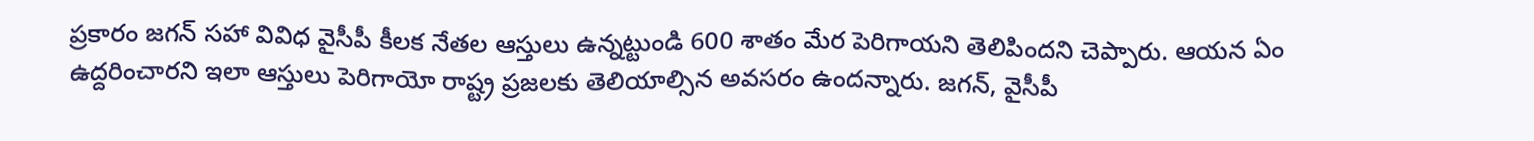ప్రకారం జగన్ సహా వివిధ వైసీపీ కీలక నేతల ఆస్తులు ఉన్నట్టుండి 600 శాతం మేర పెరిగాయ‌ని తెలిపింద‌ని చెప్పారు. ఆయ‌న ఏం ఉద్ద‌రించార‌ని ఇలా ఆస్తులు పెరిగాయో రాష్ట్ర ప్ర‌జ‌ల‌కు తెలియాల్సిన అవ‌స‌రం ఉంద‌న్నారు. జగన్, వైసీపీ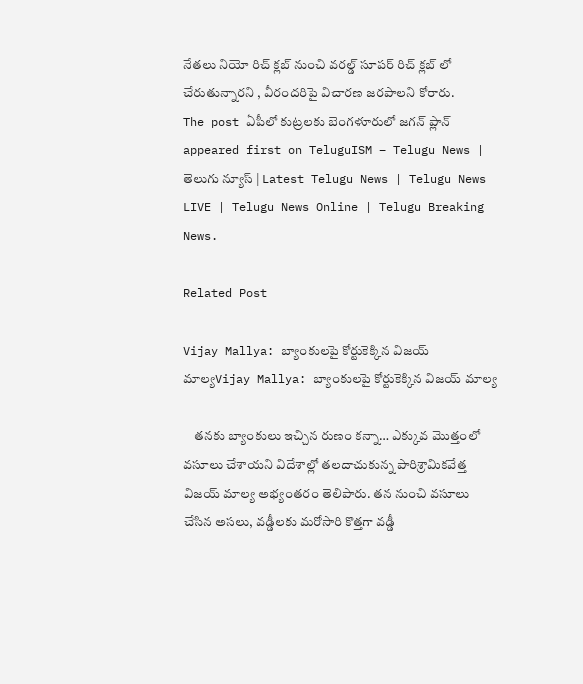నేతలు నియో రిచ్ క్లబ్ నుంచి వరల్డ్ సూపర్ రిచ్ క్లబ్ లో చేరుతున్నారని , వీరంద‌రిపై విచార‌ణ జ‌ర‌పాల‌ని కోరారు.
The post ఏపీలో కుట్ర‌ల‌కు బెంగ‌ళూరులో జ‌గ‌న్ ప్లాన్ appeared first on TeluguISM – Telugu News | తెలుగు న్యూస్ | Latest Telugu News | Telugu News LIVE | Telugu News Online | Telugu Breaking News.

Related Post

Vijay Mallya: బ్యాంకులపై కోర్టుకెక్కిన విజయ్‌ మాల్యVijay Mallya: బ్యాంకులపై కోర్టుకెక్కిన విజయ్‌ మాల్య

    తనకు బ్యాంకులు ఇచ్చిన రుణం కన్నా… ఎక్కువ మొత్తంలో వసూలు చేశాయని విదేశాల్లో తలదాచుకున్న పారిశ్రామికవేత్త విజయ్‌ మాల్య అభ్యంతరం తెలిపారు. తన నుంచి వసూలు చేసిన అసలు, వడ్డీలకు మరోసారి కొత్తగా వడ్డీ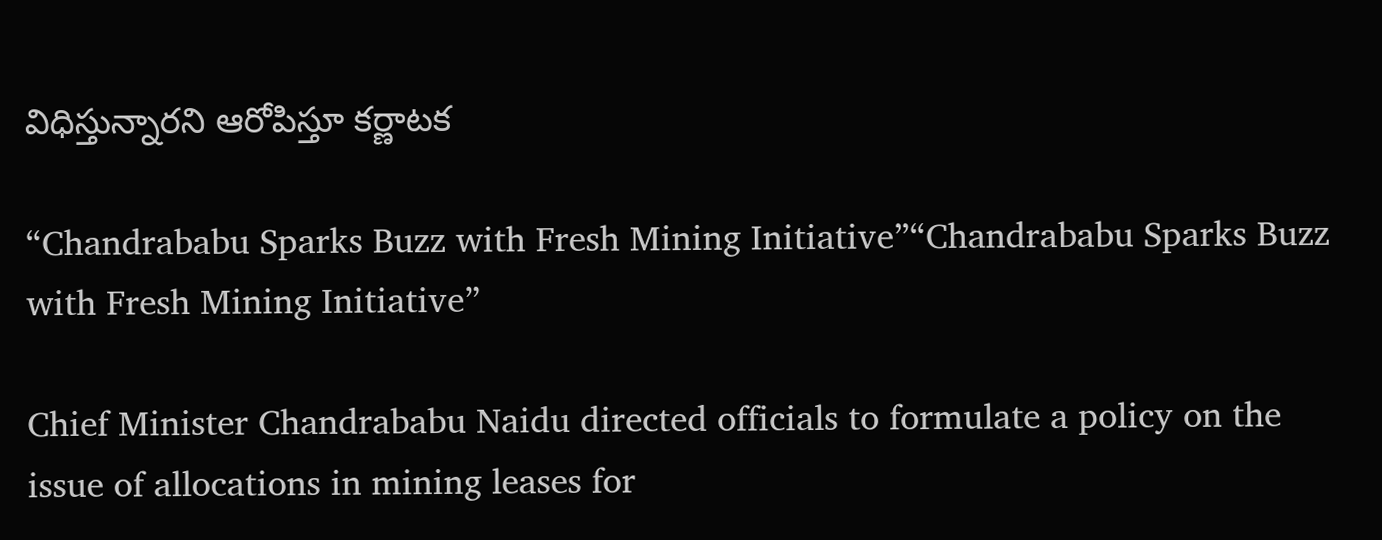విధిస్తున్నారని ఆరోపిస్తూ కర్ణాటక

“Chandrababu Sparks Buzz with Fresh Mining Initiative”“Chandrababu Sparks Buzz with Fresh Mining Initiative”

Chief Minister Chandrababu Naidu directed officials to formulate a policy on the issue of allocations in mining leases for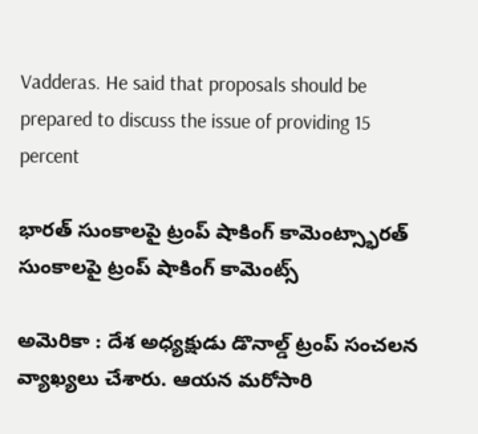Vadderas. He said that proposals should be prepared to discuss the issue of providing 15 percent

భారత్ సుంకాలపై ట్రంప్ షాకింగ్ కామెంట్స్భారత్ సుంకాలపై ట్రంప్ షాకింగ్ కామెంట్స్

అమెరికా : దేశ అధ్య‌క్షుడు డొనాల్డ్ ట్రంప్ సంచ‌ల‌న వ్యాఖ్య‌లు చేశారు. ఆయ‌న మ‌రోసారి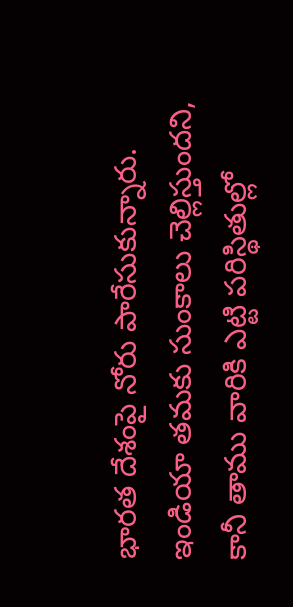భార‌త దేశంపై నోరు పారేసుకున్నారు. ఇండియా త‌మ‌కు సుంకాలు చెల్లిస్తుంద‌ని, కానీ తాము వారికి ఎట్టి ప‌రిస్థితుల్లో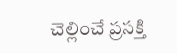చెల్లించే ప్ర‌స‌క్తి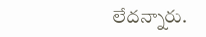లేద‌న్నారు.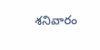శ‌నివారం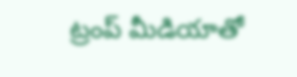ట్రంప్ మీడియాతో